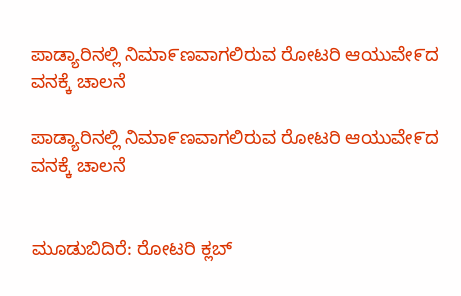ಪಾಡ್ಯಾರಿನಲ್ಲಿ ನಿಮಾ೯ಣವಾಗಲಿರುವ ರೋಟರಿ ಆಯುವೇ೯ದ ವನಕ್ಕೆ ಚಾಲನೆ

ಪಾಡ್ಯಾರಿನಲ್ಲಿ ನಿಮಾ೯ಣವಾಗಲಿರುವ ರೋಟರಿ ಆಯುವೇ೯ದ ವನಕ್ಕೆ ಚಾಲನೆ


ಮೂಡುಬಿದಿರೆ: ರೋಟರಿ ಕ್ಲಬ್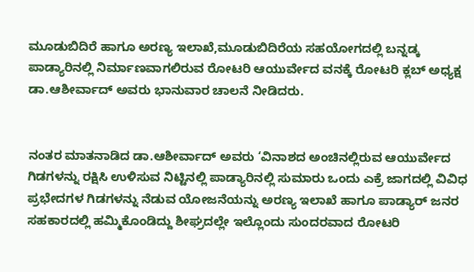ಮೂಡುಬಿದಿರೆ ಹಾಗೂ ಅರಣ್ಯ ಇಲಾಖೆ,ಮೂಡುಬಿದಿರೆಯ ಸಹಯೋಗದಲ್ಲಿ ಬನ್ನಡ್ಕ ಪಾಡ್ಯಾರಿನಲ್ಲಿ ನಿರ್ಮಾಣವಾಗಲಿರುವ ರೋಟರಿ ಆಯುರ್ವೇದ ವನಕ್ಕೆ ರೋಟರಿ ಕ್ಲಬ್ ಅಧ್ಯಕ್ಷ ಡಾ.ಆಶೀರ್ವಾದ್ ಅವರು ಭಾನುವಾರ ಚಾಲನೆ ನೀಡಿದರು.


ನಂತರ ಮಾತನಾಡಿದ ಡಾ.ಆಶೀರ್ವಾದ್ ಅವರು ‘ವಿನಾಶದ ಅಂಚಿನಲ್ಲಿರುವ ಆಯುರ್ವೇದ ಗಿಡಗಳನ್ನು ರಕ್ಷಿಸಿ ಉಳಿಸುವ ನಿಟ್ಟಿನಲ್ಲಿ ಪಾಡ್ಯಾರಿನಲ್ಲಿ ಸುಮಾರು ಒಂದು ಎಕ್ರೆ ಜಾಗದಲ್ಲಿ ವಿವಿಧ ಪ್ರಭೇದಗಳ ಗಿಡಗಳನ್ನು ನೆಡುವ ಯೋಜನೆಯನ್ನು ಅರಣ್ಯ ಇಲಾಖೆ ಹಾಗೂ ಪಾಡ್ಯಾರ್ ಜನರ ಸಹಕಾರದಲ್ಲಿ ಹಮ್ಮಿಕೊಂಡಿದ್ದು ಶೀಘ್ರದಲ್ಲೇ ಇಲ್ಲೊಂದು ಸುಂದರವಾದ ರೋಟರಿ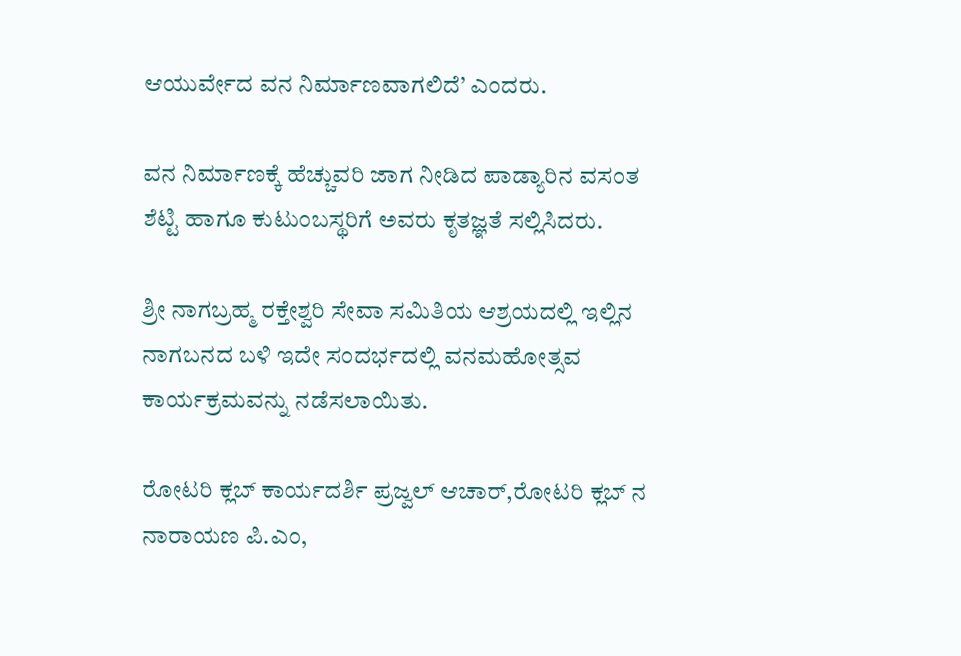ಆಯುರ್ವೇದ ವನ ನಿರ್ಮಾಣವಾಗಲಿದೆ’ ಎಂದರು.

ವನ ನಿರ್ಮಾಣಕ್ಕೆ ಹೆಚ್ಚುವರಿ ಜಾಗ ನೀಡಿದ ಪಾಡ್ಯಾರಿನ ವಸಂತ ಶೆಟ್ಟಿ ಹಾಗೂ ಕುಟುಂಬಸ್ಥರಿಗೆ ಅವರು ಕೃತಜ್ಞತೆ ಸಲ್ಲಿಸಿದರು.

ಶ್ರೀ ನಾಗಬ್ರಹ್ಮ ರಕ್ತೇಶ್ವರಿ ಸೇವಾ ಸಮಿತಿಯ ಆಶ್ರಯದಲ್ಲಿ ಇಲ್ಲಿನ ನಾಗಬನದ ಬಳಿ ಇದೇ ಸಂದರ್ಭದಲ್ಲಿ ವನಮಹೋತ್ಸವ ಕಾರ್ಯಕ್ರಮವನ್ನು ನಡೆಸಲಾಯಿತು.

ರೋಟರಿ ಕ್ಲಬ್ ಕಾರ್ಯದರ್ಶಿ ಪ್ರಜ್ವಲ್ ಆಚಾರ್,ರೋಟರಿ ಕ್ಲಬ್ ನ ನಾರಾಯಣ ಪಿ.ಎಂ,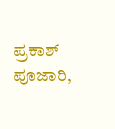ಪ್ರಕಾಶ್ ಪೂಜಾರಿ,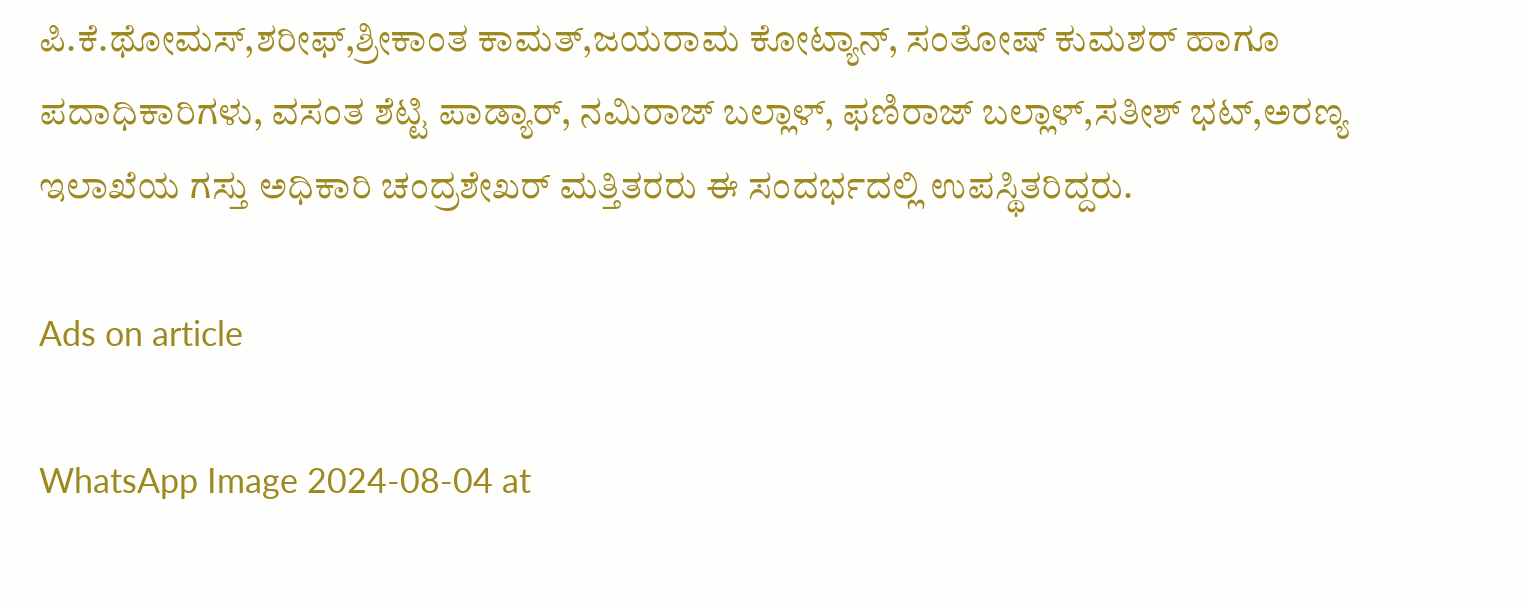ಪಿ.ಕೆ.ಥೋಮಸ್,ಶರೀಫ್,ಶ್ರೀಕಾಂತ ಕಾಮತ್,ಜಯರಾಮ ಕೋಟ್ಯಾನ್, ಸಂತೋಷ್ ಕುಮಶರ್ ಹಾಗೂ ಪದಾಧಿಕಾರಿಗಳು, ವಸಂತ ಶೆಟ್ಟಿ ಪಾಡ್ಯಾರ್, ನಮಿರಾಜ್ ಬಲ್ಲಾಳ್, ಫಣಿರಾಜ್ ಬಲ್ಲಾಳ್,ಸತೀಶ್ ಭಟ್,ಅರಣ್ಯ ಇಲಾಖೆಯ ಗಸ್ತು ಅಧಿಕಾರಿ ಚಂದ್ರಶೇಖರ್ ಮತ್ತಿತರರು ಈ ಸಂದರ್ಭದಲ್ಲಿ ಉಪಸ್ಥಿತರಿದ್ದರು.

Ads on article

WhatsApp Image 2024-08-04 at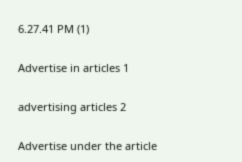6.27.41 PM (1)

Advertise in articles 1

advertising articles 2

Advertise under the article